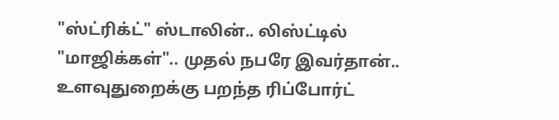"ஸ்ட்ரிக்ட்" ஸ்டாலின்.. லிஸ்ட்டில் "மாஜிக்கள்".. முதல் நபரே இவர்தான்.. உளவுதுறைக்கு பறந்த ரிப்போர்ட்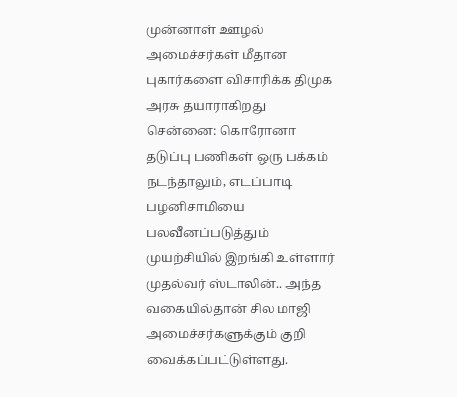முன்னாள் ஊழல் அமைச்சர்கள் மீதான புகார்களை விசாரிக்க திமுக அரசு தயாராகிறது
சென்னை: கொரோனா தடுப்பு பணிகள் ஒரு பக்கம் நடந்தாலும், எடப்பாடி பழனிசாமியை பலவீனப்படுத்தும் முயற்சியில் இறங்கி உள்ளார் முதல்வர் ஸ்டாலின்.. அந்த வகையில்தான் சில மாஜி அமைச்சர்களுக்கும் குறி வைக்கப்பட்டுள்ளது.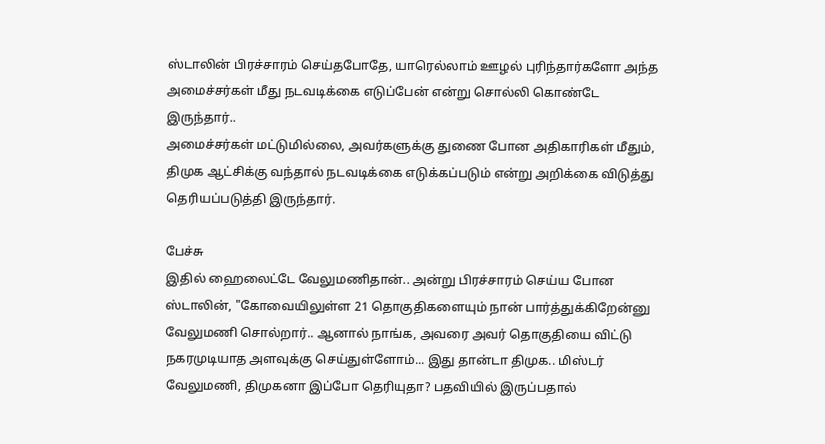ஸ்டாலின் பிரச்சாரம் செய்தபோதே, யாரெல்லாம் ஊழல் புரிந்தார்களோ அந்த அமைச்சர்கள் மீது நடவடிக்கை எடுப்பேன் என்று சொல்லி கொண்டே இருந்தார்..
அமைச்சர்கள் மட்டுமில்லை, அவர்களுக்கு துணை போன அதிகாரிகள் மீதும், திமுக ஆட்சிக்கு வந்தால் நடவடிக்கை எடுக்கப்படும் என்று அறிக்கை விடுத்து தெரியப்படுத்தி இருந்தார்.

பேச்சு
இதில் ஹைலைட்டே வேலுமணிதான்.. அன்று பிரச்சாரம் செய்ய போன ஸ்டாலின், "கோவையிலுள்ள 21 தொகுதிகளையும் நான் பார்த்துக்கிறேன்னு வேலுமணி சொல்றார்.. ஆனால் நாங்க, அவரை அவர் தொகுதியை விட்டு நகரமுடியாத அளவுக்கு செய்துள்ளோம்... இது தான்டா திமுக.. மிஸ்டர் வேலுமணி, திமுகனா இப்போ தெரியுதா? பதவியில் இருப்பதால்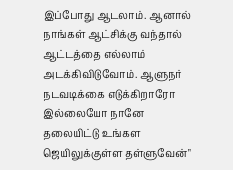இப்போது ஆடலாம். ஆனால் நாங்கள் ஆட்சிக்கு வந்தால் ஆட்டத்தை எல்லாம் அடக்கிவிடுவோம். ஆளுநர் நடவடிக்கை எடுக்கிறாரோ இல்லையோ நானே தலையிட்டு உங்கள ஜெயிலுக்குள்ள தள்ளுவேன்"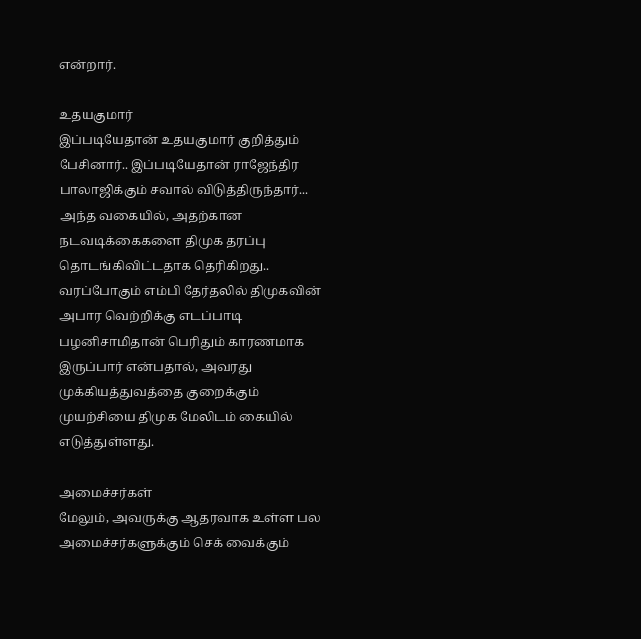என்றார்.

உதயகுமார்
இப்படியேதான் உதயகுமார் குறித்தும் பேசினார்.. இப்படியேதான் ராஜேந்திர பாலாஜிக்கும் சவால் விடுத்திருந்தார்... அந்த வகையில், அதற்கான நடவடிக்கைகளை திமுக தரப்பு தொடங்கிவிட்டதாக தெரிகிறது.. வரப்போகும் எம்பி தேர்தலில் திமுகவின் அபார வெற்றிக்கு எடப்பாடி பழனிசாமிதான் பெரிதும் காரணமாக இருப்பார் என்பதால், அவரது முக்கியத்துவத்தை குறைக்கும் முயற்சியை திமுக மேலிடம் கையில் எடுத்துள்ளது.

அமைச்சர்கள்
மேலும், அவருக்கு ஆதரவாக உள்ள பல அமைச்சர்களுக்கும் செக் வைக்கும்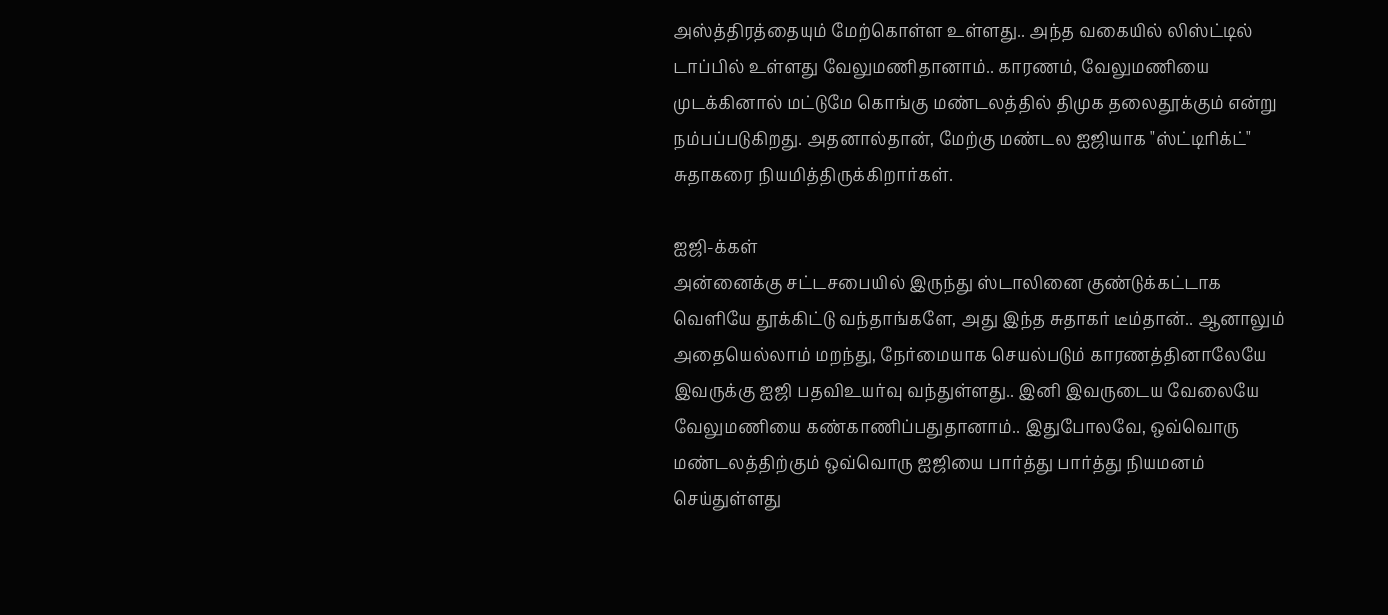அஸ்த்திரத்தையும் மேற்கொள்ள உள்ளது.. அந்த வகையில் லிஸ்ட்டில் டாப்பில் உள்ளது வேலுமணிதானாம்.. காரணம், வேலுமணியை முடக்கினால் மட்டுமே கொங்கு மண்டலத்தில் திமுக தலைதூக்கும் என்று நம்பப்படுகிறது. அதனால்தான், மேற்கு மண்டல ஐஜியாக "ஸ்ட்டிரிக்ட்" சுதாகரை நியமித்திருக்கிறார்கள்.

ஐஜி-க்கள்
அன்னைக்கு சட்டசபையில் இருந்து ஸ்டாலினை குண்டுக்கட்டாக வெளியே தூக்கிட்டு வந்தாங்களே, அது இந்த சுதாகர் டீம்தான்.. ஆனாலும் அதையெல்லாம் மறந்து, நேர்மையாக செயல்படும் காரணத்தினாலேயே இவருக்கு ஐஜி பதவிஉயர்வு வந்துள்ளது.. இனி இவருடைய வேலையே வேலுமணியை கண்காணிப்பதுதானாம்.. இதுபோலவே, ஒவ்வொரு மண்டலத்திற்கும் ஒவ்வொரு ஐஜியை பார்த்து பார்த்து நியமனம் செய்துள்ளது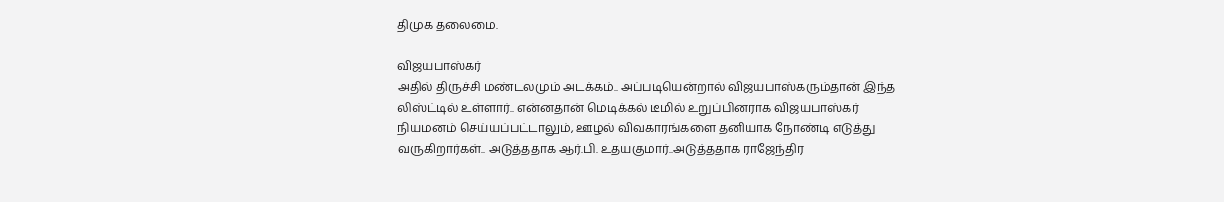திமுக தலைமை.

விஜயபாஸ்கர்
அதில் திருச்சி மண்டலமும் அடக்கம்.. அப்படியென்றால் விஜயபாஸ்கரும்தான் இந்த லிஸ்ட்டில் உள்ளார்.. என்னதான் மெடிக்கல் டீமில் உறுப்பினராக விஜயபாஸ்கர் நியமனம் செய்யப்பட்டாலும், ஊழல் விவகாரங்களை தனியாக நோண்டி எடுத்து வருகிறார்கள்.. அடுத்ததாக ஆர்.பி. உதயகுமார்..அடுத்ததாக ராஜேந்திர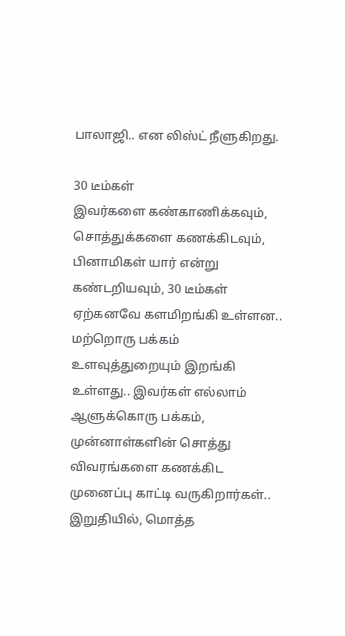பாலாஜி.. என லிஸ்ட் நீளுகிறது.

30 டீம்கள்
இவர்களை கண்காணிக்கவும், சொத்துக்களை கணக்கிடவும், பினாமிகள் யார் என்று கண்டறியவும், 30 டீம்கள் ஏற்கனவே களமிறங்கி உள்ளன.. மற்றொரு பக்கம் உளவுத்துறையும் இறங்கி உள்ளது.. இவர்கள் எல்லாம் ஆளுக்கொரு பக்கம், முன்னாள்களின் சொத்து விவரங்களை கணக்கிட முனைப்பு காட்டி வருகிறார்கள்.. இறுதியில், மொத்த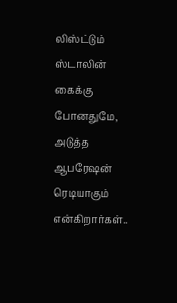லிஸ்ட்டும் ஸ்டாலின் கைக்கு போனதுமே, அடுத்த ஆபரேஷன் ரெடியாகும் என்கிறார்கள்..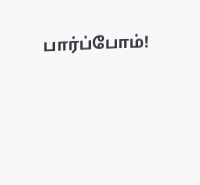பார்ப்போம்!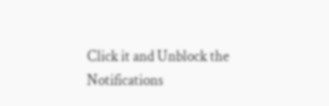Click it and Unblock the Notifications